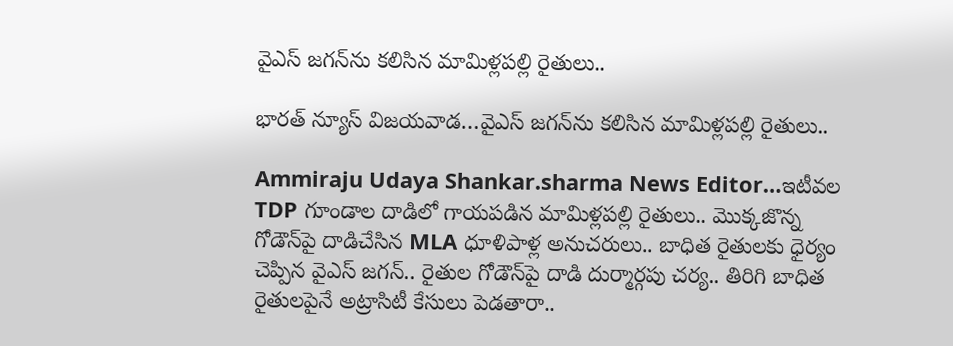వైఎస్ జగన్‌ను కలిసిన మామిళ్లపల్లి రైతులు..

భారత్ న్యూస్ విజయవాడ…వైఎస్ జగన్‌ను కలిసిన మామిళ్లపల్లి రైతులు..

Ammiraju Udaya Shankar.sharma News Editor…ఇటీవల TDP గూండాల దాడిలో గాయపడిన మామిళ్లపల్లి రైతులు.. మొక్కజొన్న గోడౌన్‌పై దాడిచేసిన MLA ధూళిపాళ్ల అనుచరులు.. బాధిత రైతులకు ధైర్యం చెప్పిన వైఎస్ జగన్.. రైతుల గోడౌన్‌పై దాడి దుర్మార్గపు చర్య.. తిరిగి బాధిత రైతులపైనే అట్రాసిటీ కేసులు పెడతారా..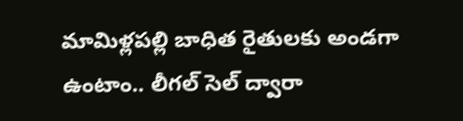మామిళ్లపల్లి బాధిత రైతులకు అండగా ఉంటాం.. లీగల్ సెల్ ద్వారా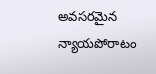అవసరమైన న్యాయపోరాటం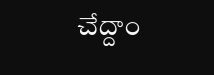చేద్దాం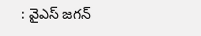: వైఎస్ జగన్